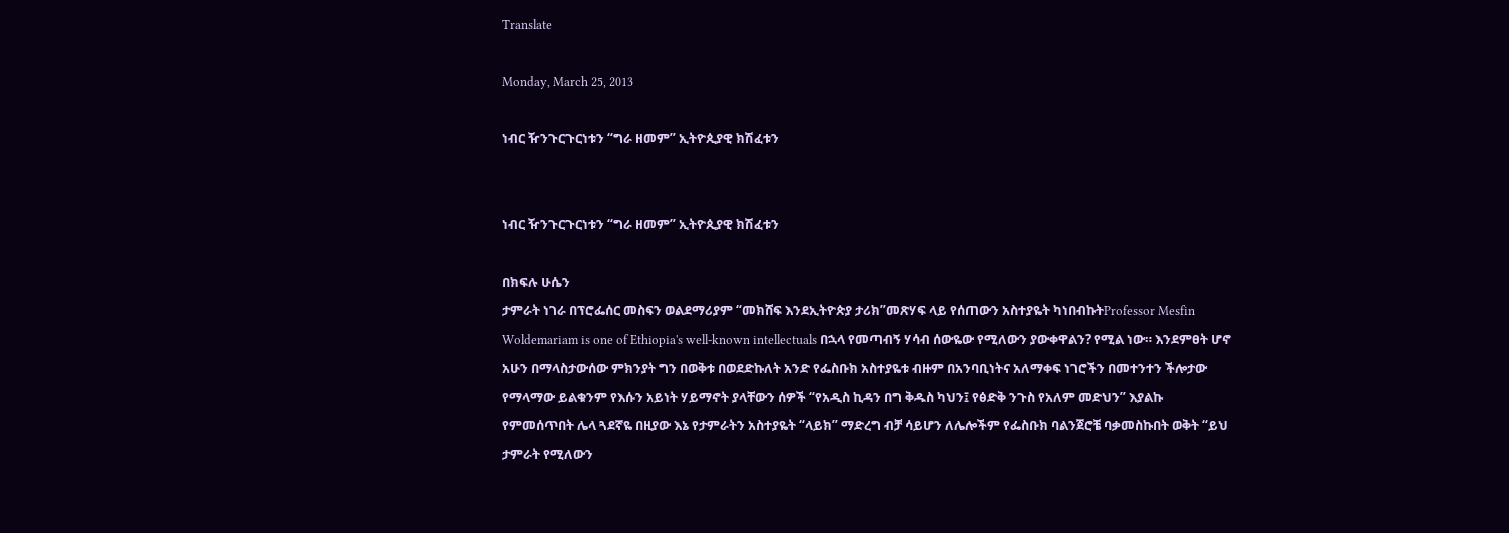Translate

Monday, March 25, 2013

ነብር ዥንጉርጉርነቱን “ግራ ዘመም” ኢትዮጲያዊ ክሽፈቱን


ነብር ዥንጉርጉርነቱን “ግራ ዘመም” ኢትዮጲያዊ ክሽፈቱን

በክፍሉ ሁሴን
ታምራት ነገራ በፕሮፌሰር መስፍን ወልደማሪያም “መክሸፍ እንደኢትዮጵያ ታሪክ”መጽሃፍ ላይ የሰጠውን አስተያዬት ካነበብኩትProfessor Mesfin Woldemariam is one of Ethiopia's well-known intellectuals በኋላ የመጣብኝ ሃሳብ ሰውዬው የሚለውን ያውቀዋልን? የሚል ነው። እንደምፀት ሆኖ አሁን በማላስታውሰው ምክንያት ግን በወቅቱ በወደድኩለት አንድ የፌስቡክ አስተያዬቱ ብዙም በአንባቢነትና አለማቀፍ ነገሮችን በመተንተን ችሎታው የማላማው ይልቁንም የእሱን አይነት ሃይማኖት ያላቸውን ሰዎች “የአዲስ ኪዳን በግ ቅዱስ ካህን፤ የፅድቅ ንጉስ የአለም መድህን” እያልኩ የምመሰጥበት ሌላ ጓደኛዬ በዚያው እኔ የታምራትን አስተያዬት “ላይክ” ማድረግ ብቻ ሳይሆን ለሌሎችም የፌስቡክ ባልንጀሮቼ ባቃመስኩበት ወቅት “ይህ ታምራት የሚለውን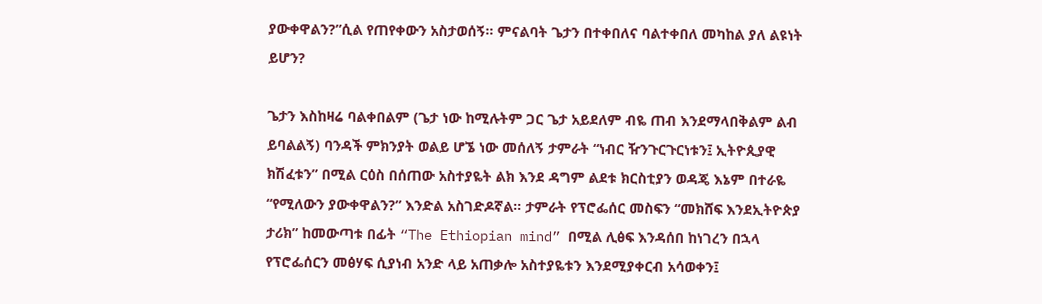ያውቀዋልን?”ሲል የጠየቀውን አስታወሰኝ። ምናልባት ጌታን በተቀበለና ባልተቀበለ መካከል ያለ ልዩነት ይሆን?

ጌታን እስከዛሬ ባልቀበልም (ጌታ ነው ከሚሉትም ጋር ጌታ አይደለም ብዬ ጠብ እንደማላበቅልም ልብ ይባልልኝ) ባንዳች ምክንያት ወልይ ሆኜ ነው መሰለኝ ታምራት “ነብር ዥንጉርጉርነቱን፤ ኢትዮጲያዊ ክሽፈቱን” በሚል ርዕስ በሰጠው አስተያዬት ልክ እንደ ዳግም ልደቱ ክርስቲያን ወዳጄ እኔም በተራዬ “የሚለውን ያውቀዋልን?” እንድል አስገድዶኛል። ታምራት የፕሮፌሰር መስፍን “መክሸፍ እንደኢትዮጵያ ታሪክ” ከመውጣቱ በፊት “The Ethiopian mind” በሚል ሊፅፍ እንዳሰበ ከነገረን በኋላ የፕሮፌሰርን መፅሃፍ ሲያነብ አንድ ላይ አጠቃሎ አስተያዬቱን እንደሚያቀርብ አሳወቀን፤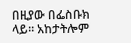በዚያው በፌስቡክ ላይ። አከታትሎም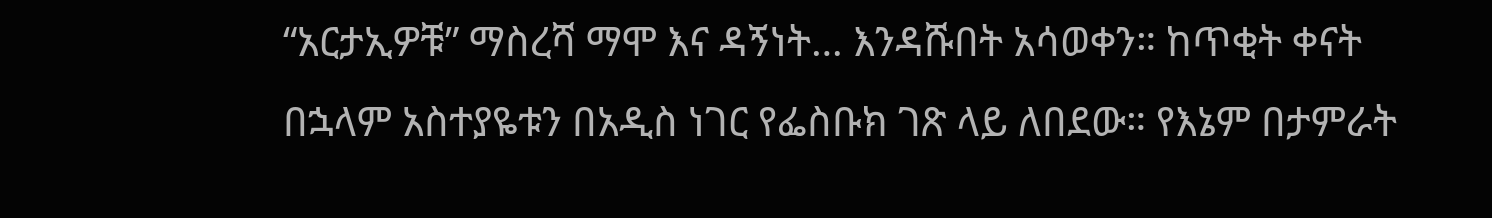“አርታኢዎቹ” ማስረሻ ማሞ እና ዳኝነት… እንዳሹበት አሳወቀን። ከጥቂት ቀናት በኋላም አስተያዬቱን በአዲስ ነገር የፌስቡክ ገጽ ላይ ለበደው። የእኔም በታምራት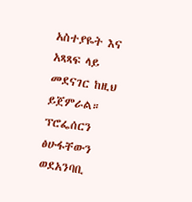አስተያዬት እና አጻጻፍ ላይ መደናገር ከዚህ ይጀምራል።
ፕሮፌሰርን ፅሁፋቸውን ወደአንባቢ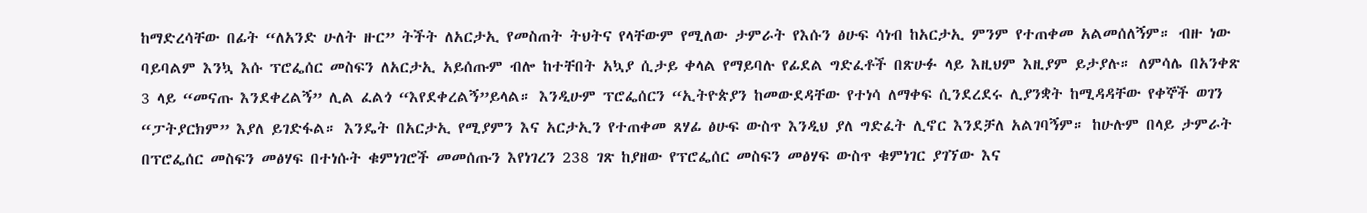ከማድረሳቸው በፊት “ለአንድ ሁለት ዙር” ትችት ለአርታኢ የመስጠት ትህትና የላቸውም የሚለው ታምራት የእሱን ፅሁፍ ሳነብ ከአርታኢ ምንም የተጠቀመ አልመሰለኝም። ብዙ ነው ባይባልም እንኳ እሱ ፕሮፌሰር መስፍን ለአርታኢ አይሰጡም ብሎ ከተቸበት አኳያ ሲታይ ቀላል የማይባሉ የፊደል ግድፈቶች በጽሁፉ ላይ እዚህም እዚያም ይታያሉ። ለምሳሌ በአንቀጽ 3 ላይ “መናጡ እንደቀረልኝ” ሊል ፈልጎ “እየደቀረልኝ”ይላል። እንዲሁም ፕሮፌሰርን “ኢትዮጵያን ከመውደዳቸው የተነሳ ለማቀፍ ሲንደረደሩ ሊያንቋት ከሚዳዳቸው የቀኞች ወገን “ፓትያርክም” እያለ ይገድፋል። እንዴት በአርታኢ የሚያምን እና አርታኢን የተጠቀመ ጸሃፊ ፅሁፍ ውስጥ እንዲህ ያለ ግድፈት ሊኖር እንደቻለ አልገባኝም። ከሁሉም በላይ ታምራት በፕሮፌሰር መስፍን መፅሃፍ በተነሱት ቁምነገሮች መመሰጡን እየነገረን 238 ገጽ ከያዘው የፕሮፌሰር መስፍን መፅሃፍ ውስጥ ቁምነገር ያገኘው እና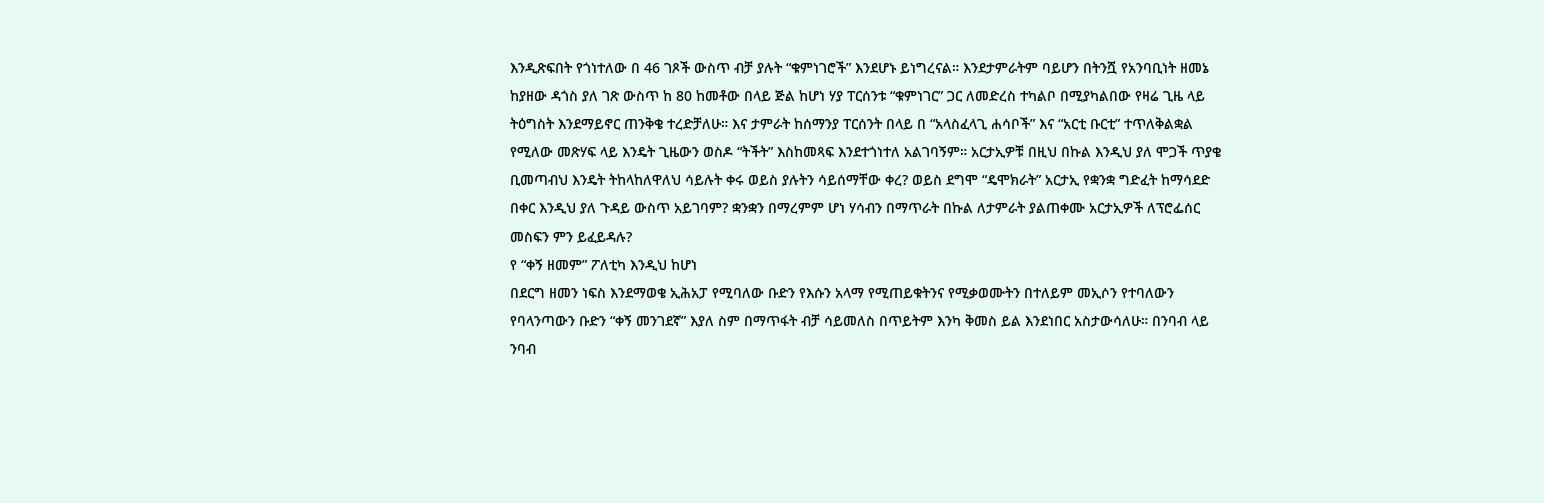እንዲጽፍበት የጎነተለው በ 46 ገጾች ውስጥ ብቻ ያሉት “ቁምነገሮች” እንደሆኑ ይነግረናል። እንደታምራትም ባይሆን በትንሿ የአንባቢነት ዘመኔ ከያዘው ዳጎስ ያለ ገጽ ውስጥ ከ 80 ከመቶው በላይ ጅል ከሆነ ሃያ ፐርሰንቱ “ቁምነገር” ጋር ለመድረስ ተካልቦ በሚያካልበው የዛሬ ጊዜ ላይ ትዕግስት እንደማይኖር ጠንቅቄ ተረድቻለሁ። እና ታምራት ከሰማንያ ፐርሰንት በላይ በ “አላስፈላጊ ሐሳቦች” እና “አርቲ ቡርቲ” ተጥለቅልቋል የሚለው መጽሃፍ ላይ እንዴት ጊዜውን ወስዶ “ትችት” እስከመጻፍ እንደተጎነተለ አልገባኝም። አርታኢዎቹ በዚህ በኩል እንዲህ ያለ ሞጋች ጥያቄ ቢመጣብህ እንዴት ትከላከለዋለህ ሳይሉት ቀሩ ወይስ ያሉትን ሳይሰማቸው ቀረ? ወይስ ደግሞ “ዴሞክራት” አርታኢ የቋንቋ ግድፈት ከማሳደድ በቀር እንዲህ ያለ ጉዳይ ውስጥ አይገባም? ቋንቋን በማረምም ሆነ ሃሳብን በማጥራት በኩል ለታምራት ያልጠቀሙ አርታኢዎች ለፕሮፌሰር መስፍን ምን ይፈይዳሉ?
የ “ቀኝ ዘመም” ፖለቲካ እንዲህ ከሆነ
በደርግ ዘመን ነፍስ እንደማወቄ ኢሕአፓ የሚባለው ቡድን የእሱን አላማ የሚጠይቁትንና የሚቃወሙትን በተለይም መኢሶን የተባለውን የባላንጣውን ቡድን “ቀኝ መንገደኛ” እያለ ስም በማጥፋት ብቻ ሳይመለስ በጥይትም እንካ ቅመስ ይል እንደነበር አስታውሳለሁ። በንባብ ላይ ንባብ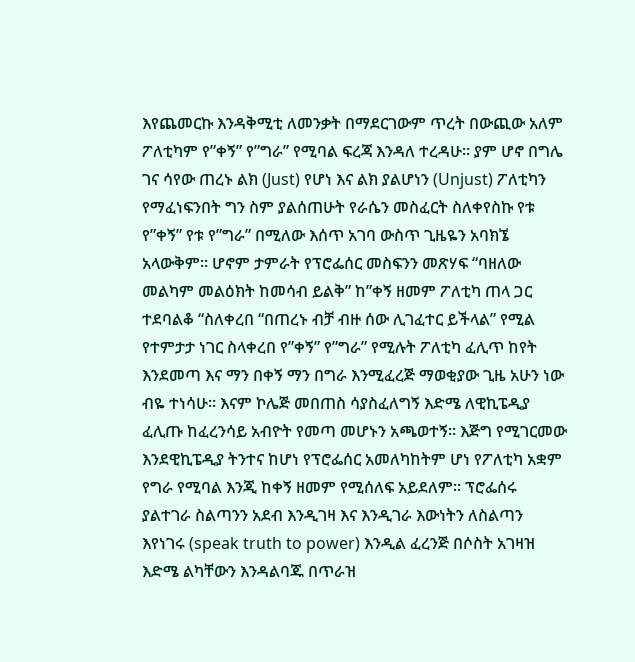እየጨመርኩ እንዳቅሚቲ ለመንቃት በማደርገውም ጥረት በውጪው አለም ፖለቲካም የ”ቀኝ” የ”ግራ” የሚባል ፍረጃ እንዳለ ተረዳሁ። ያም ሆኖ በግሌ ገና ሳየው ጠረኑ ልክ (Just) የሆነ እና ልክ ያልሆነን (Unjust) ፖለቲካን የማፈነፍንበት ግን ስም ያልሰጠሁት የራሴን መስፈርት ስለቀየስኩ የቱ የ”ቀኝ” የቱ የ”ግራ” በሚለው እሰጥ አገባ ውስጥ ጊዜዬን አባክኜ አላውቅም። ሆኖም ታምራት የፕሮፌሰር መስፍንን መጽሃፍ “ባዘለው መልካም መልዕክት ከመሳብ ይልቅ” ከ”ቀኝ ዘመም ፖለቲካ ጠላ ጋር ተደባልቆ “ስለቀረበ “በጠረኑ ብቻ ብዙ ሰው ሊገፈተር ይችላል” የሚል የተምታታ ነገር ስላቀረበ የ”ቀኝ” የ”ግራ” የሚሉት ፖለቲካ ፈሊጥ ከየት እንደመጣ እና ማን በቀኝ ማን በግራ እንሚፈረጅ ማወቂያው ጊዜ አሁን ነው ብዬ ተነሳሁ። እናም ኮሌጅ መበጠስ ሳያስፈለግኝ እድሜ ለዊኪፔዲያ ፈሊጡ ከፈረንሳይ አብዮት የመጣ መሆኑን አጫወተኝ። እጅግ የሚገርመው እንደዊኪፔዲያ ትንተና ከሆነ የፕሮፌሰር አመለካከትም ሆነ የፖለቲካ አቋም የግራ የሚባል እንጂ ከቀኝ ዘመም የሚሰለፍ አይደለም። ፕሮፌሰሩ ያልተገራ ስልጣንን አደብ እንዲገዛ እና እንዲገራ እውነትን ለስልጣን እየነገሩ (speak truth to power) እንዲል ፈረንጅ በሶስት አገዛዝ እድሜ ልካቸውን እንዳልባጁ በጥራዝ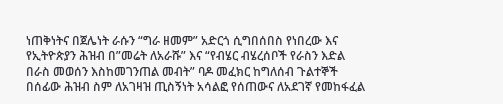ነጠቅነትና በጀሌነት ራሱን “ግራ ዘመም” አድርጎ ሲግበሰበስ የነበረው እና የኢትዮጵያን ሕዝብ በ”መሬት ለአራሹ” እና “የብሄር ብሄረሰቦች የራስን እድል በራስ መወሰን እስከመገንጠል መብት” ባዶ መፈክር ከግለሰብ ጉልተኞች በሰፊው ሕዝብ ስም ለአገዛዝ ጢስኝነት አሳልፎ የሰጠውና ለአደገኛ የመከፋፈል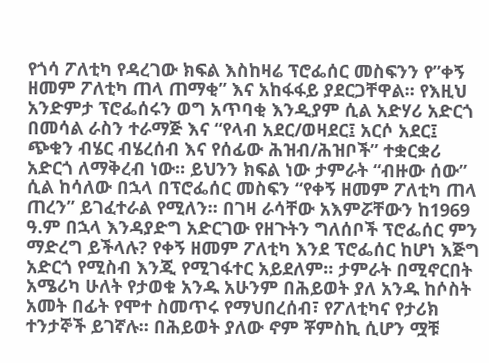የጎሳ ፖለቲካ የዳረገው ክፍል እስከዛሬ ፕሮፌሰር መስፍንን የ”ቀኝ ዘመም ፖለቲካ ጠላ ጠማቂ” እና አከፋፋይ ያደርጋቸዋል። የእዚህ አንድምታ ፕሮፌሰሩን ወግ አጥባቂ እንዲያም ሲል አድሃሪ አድርጎ በመሳል ራስን ተራማጅ እና “የላብ አደር/ወዛደር፤ አርሶ አደር፤ ጭቁን ብሄር ብሄረሰብ እና የሰፊው ሕዝብ/ሕዝቦች” ተቋርቋሪ አድርጎ ለማቅረብ ነው። ይህንን ክፍል ነው ታምራት “ብዙው ሰው” ሲል ከሳለው በኋላ በፕሮፌሰር መስፍን “የቀኝ ዘመም ፖለቲካ ጠላ ጠረን” ይገፈተራል የሚለን። በገዛ ራሳቸው አእምሯቸውን ከ1969 ዓ.ም በኋላ እንዳያድግ አድርገው የዘጉትን ግለሰቦች ፕሮፌሰር ምን ማድረግ ይችላሉ? የቀኝ ዘመም ፖለቲካ እንደ ፕሮፌሰር ከሆነ እጅግ አድርጎ የሚስብ እንጂ የሚገፋተር አይደለም። ታምራት በሚኖርበት አሜሪካ ሁለት የታወቁ አንዱ አሁንም በሕይወት ያለ አንዱ ከሶስት አመት በፊት የሞተ ስመጥሩ የማህበረሰብ፣ የፖለቲካና የታሪክ ተንታኞች ይገኛሉ። በሕይወት ያለው ኖም ቾምስኪ ሲሆን ሟቹ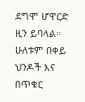ደግሞ ሆዋርድ ዚን ይባላል። ሁለቱም በቀይ ህንዶች እና በጥቁር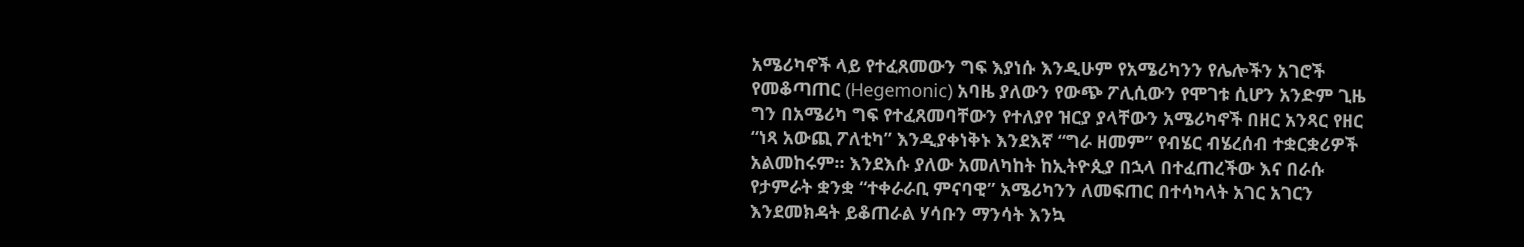አሜሪካኖች ላይ የተፈጸመውን ግፍ እያነሱ እንዲሁም የአሜሪካንን የሌሎችን አገሮች የመቆጣጠር (Hegemonic) አባዜ ያለውን የውጭ ፖሊሲውን የሞገቱ ሲሆን አንድም ጊዜ ግን በአሜሪካ ግፍ የተፈጸመባቸውን የተለያየ ዝርያ ያላቸውን አሜሪካኖች በዘር አንጻር የዘር “ነጻ አውጪ ፖለቲካ” እንዲያቀነቅኑ እንደእኛ “ግራ ዘመም” የብሄር ብሄረሰብ ተቋርቋሪዎች አልመከሩም። እንደእሱ ያለው አመለካከት ከኢትዮጲያ በኋላ በተፈጠረችው እና በራሱ የታምራት ቋንቋ “ተቀራራቢ ምናባዊ” አሜሪካንን ለመፍጠር በተሳካላት አገር አገርን እንደመክዳት ይቆጠራል ሃሳቡን ማንሳት እንኳ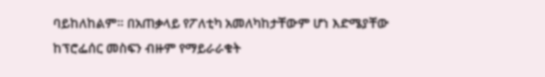ባይከለከልም። በአጠቃላይ የፖለቲካ አመለካከታቸውም ሆነ እድሜያቸው ከፕሮፌሰር መስፍን ብዙም የማይራራቁት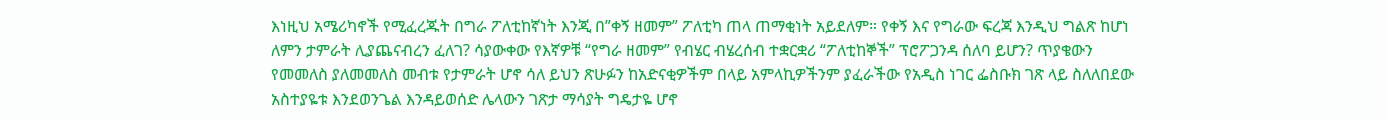እነዚህ አሜሪካኖች የሚፈረጁት በግራ ፖለቲከኛነት እንጂ በ”ቀኝ ዘመም” ፖለቲካ ጠላ ጠማቂነት አይደለም። የቀኝ እና የግራው ፍረጃ እንዲህ ግልጽ ከሆነ ለምን ታምራት ሊያጨናብረን ፈለገ? ሳያውቀው የእኛዎቹ “የግራ ዘመም” የብሄር ብሄረሰብ ተቋርቋሪ “ፖለቲከኞች” ፕሮፖጋንዳ ሰለባ ይሆን? ጥያቄውን የመመለስ ያለመመለስ መብቱ የታምራት ሆኖ ሳለ ይህን ጽሁፉን ከአድናቂዎችም በላይ አምላኪዎችንም ያፈራችው የአዲስ ነገር ፌስቡክ ገጽ ላይ ስለለበደው አስተያዬቱ እንደወንጌል እንዳይወሰድ ሌላውን ገጽታ ማሳያት ግዴታዬ ሆኖ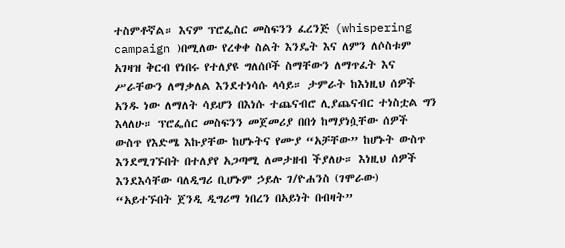ተስምቶኛል። እናም ፕሮፌስር መስፍንን ፈረንጅ (whispering campaign )በሚለው የረቀቀ ስልት እንዴት እና ለምን ለሶስቱም አገዛዝ ቅርብ የነበሩ የተለያዩ ግለሰቦች ስማቸውን ለማጥፈት እና ሥራቸውን ለማቃለል እንደተነሳሱ ላሳይ። ታምራት ከእነዚህ ሰዎች አንዱ ነው ለማለት ሳይሆን በእነሱ ተጨናብሮ ሊያጨናብር ተነስቷል ግን እላለሁ። ፕሮፌሰር መስፍንን መጀመሪያ በበጎ ከማያነሷቸው ሰዎች ውስጥ የእድሜ እኩያቸው ከሆኑትና የሙያ “አቻቸው” ከሆኑት ውስጥ እንደሚገኙበት በተለያየ አጋጣሚ ለመታዘብ ችያለሁ። እነዚህ ሰዎች እንደእሳቸው ባለዲግሪ ቢሆኑም ኃይሉ ገ/ዮሐንስ (ገሞራው) “አይተኙበት ጀንዲ ዲግሪማ ነበረን በአይነት በብዛት”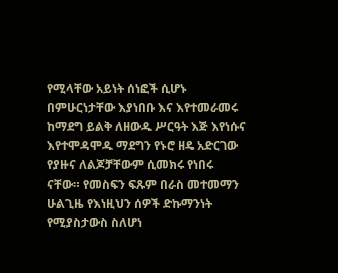የሚላቸው አይነት ሰነፎች ሲሆኑ በምሁርነታቸው እያነበቡ እና እየተመራመሩ ከማደግ ይልቅ ለዘውዱ ሥርዓት እጅ እየነሱና እየተሞዳሞዱ ማደግን የኑሮ ዘዴ አድርገው የያዙና ለልጆቻቸውም ሲመክሩ የነበሩ ናቸው። የመስፍን ፍጹም በራስ መተመማን ሁልጊዜ የእነዚህን ሰዎች ድኩማንነት የሚያስታውስ ስለሆነ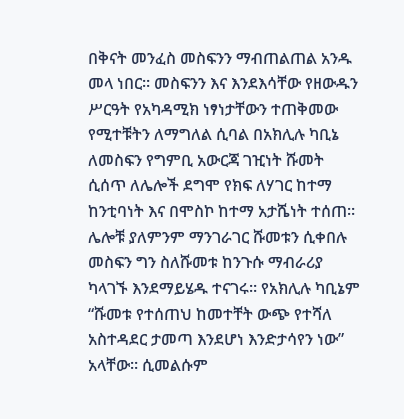በቅናት መንፈስ መስፍንን ማብጠልጠል አንዱ መላ ነበር። መስፍንን እና እንደእሳቸው የዘውዱን ሥርዓት የአካዳሚክ ነፃነታቸውን ተጠቅመው የሚተቹትን ለማግለል ሲባል በአክሊሉ ካቢኔ ለመስፍን የግምቢ አውርጃ ገዢነት ሹመት ሲሰጥ ለሌሎች ደግሞ የክፍ ለሃገር ከተማ ከንቲባነት እና በሞስኮ ከተማ አታሼነት ተሰጠ። ሌሎቹ ያለምንም ማንገራገር ሹመቱን ሲቀበሉ መስፍን ግን ስለሹመቱ ከንጉሱ ማብራሪያ ካላገኙ እንደማይሄዱ ተናገሩ። የአክሊሉ ካቢኔም “ሹመቱ የተሰጠህ ከመተቸት ውጭ የተሻለ አስተዳደር ታመጣ እንደሆነ እንድታሳየን ነው” አላቸው። ሲመልሱም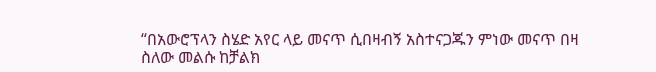“በአውሮፕላን ስሄድ አየር ላይ መናጥ ሲበዛብኝ አስተናጋጁን ምነው መናጥ በዛ ስለው መልሱ ከቻልክ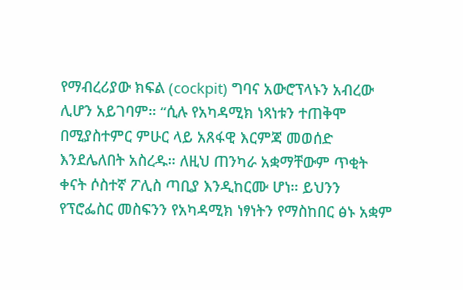የማብረሪያው ክፍል (cockpit) ግባና አውሮፕላኑን አብረው ሊሆን አይገባም። “ሲሉ የአካዳሚክ ነጻነቱን ተጠቅሞ በሚያስተምር ምሁር ላይ አጸፋዊ እርምጃ መወሰድ እንደሌለበት አስረዱ። ለዚህ ጠንካራ አቋማቸውም ጥቂት ቀናት ሶስተኛ ፖሊስ ጣቢያ እንዲከርሙ ሆነ። ይህንን የፕሮፌስር መስፍንን የአካዳሚክ ነፃነትን የማስከበር ፅኑ አቋም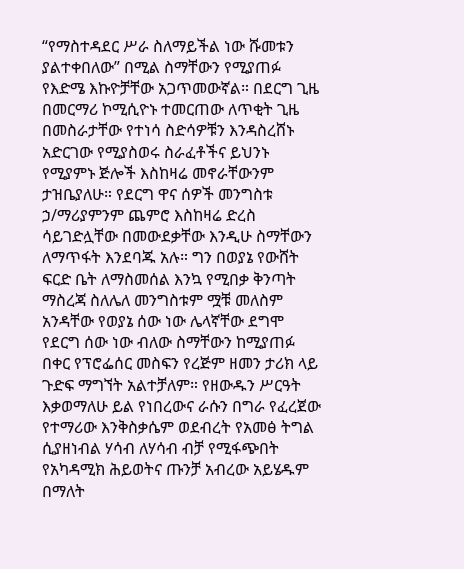“የማስተዳደር ሥራ ስለማይችል ነው ሹመቱን ያልተቀበለው” በሚል ስማቸውን የሚያጠፉ የእድሜ እኩዮቻቸው አጋጥመውኛል። በደርግ ጊዜ በመርማሪ ኮሚሲዮኑ ተመርጠው ለጥቂት ጊዜ በመስራታቸው የተነሳ ስድሳዎቹን እንዳስረሸኑ አድርገው የሚያስወሩ ስራፈቶችና ይህንኑ የሚያምኑ ጅሎች እስከዛሬ መኖራቸውንም ታዝቤያለሁ። የደርግ ዋና ሰዎች መንግስቱ ኃ/ማሪያምንም ጨምሮ እስከዛሬ ድረስ ሳይገድሏቸው በመውደቃቸው እንዲሁ ስማቸውን ለማጥፋት እንደባጁ አሉ። ግን በወያኔ የውሸት ፍርድ ቤት ለማስመሰል እንኳ የሚበቃ ቅንጣት ማስረጃ ስለሌለ መንግስቱም ሟቹ መለስም አንዳቸው የወያኔ ሰው ነው ሌላኛቸው ደግሞ የደርግ ሰው ነው ብለው ስማቸውን ከሚያጠፉ በቀር የፕሮፌሰር መስፍን የረጅም ዘመን ታሪክ ላይ ጉድፍ ማግኘት አልተቻለም። የዘውዱን ሥርዓት እቃወማለሁ ይል የነበረውና ራሱን በግራ የፈረጀው የተማሪው እንቅስቃሴም ወደብረት የአመፅ ትግል ሲያዘነብል ሃሳብ ለሃሳብ ብቻ የሚፋጭበት የአካዳሚክ ሕይወትና ጡንቻ አብረው አይሄዱም በማለት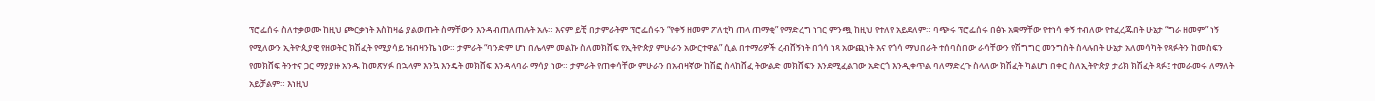ፕሮፌሰሩ ስለተቃወሙ ከዚህ ጮርቃነት እስከዛሬ ያልወጡት ስማቸውን እንዳብጠለጠሉት አሉ። እናም ይቺ በታምራትም ፕሮፌሰሩን “የቀኝ ዘመም ፖለቲካ ጠላ ጠማቂ” የማድረግ ነገር ምንጯ ከዚህ የተለየ አይደለም። ባጭሩ ፕሮፌሰሩ በፅኑ አቋማቸው የተነሳ ቀኝ ተብለው የተፈረጁበት ሁኔታ “ግራ ዘመም” ነኝ የሚለውን ኢትዮጲያዊ የዘወትር ክሽፈት የሚያሳይ ዝብዛንኬ ነው። ታምራት “ባንድም ሆነ በሌላም መልኩ ስለመክሸፍ የኢትዮጵያ ምሁራን አውርተዋል” ሲል በተማሪዎች ረብሸኝነት በጎሳ ነጻ አውጪነት እና የጎሳ ማህበራት ተሰባስበው ራሳቸውን የሽግግር መንግስት ስላሉበት ሁኔታ አለመሳካት የጻፉትን ከመስፍን የመክሸፍ ትንተና ጋር ማያያዙ አንዱ ከመጽሃፉ በኋላም እንኳ እንዴት መክሸፍ እንዳላባራ ማሳያ ነው። ታምራት የጠቀሳቸው ምሁራን በአብዛኛው ከሽፎ ስላከሸፈ ትውልድ መክሸፍን እንደሚፈልገው አድርጎ እንዲቀጥል ባለማድረጉ ስላለው ክሽፈት ካልሆነ በቀር ስለኢትዮጵያ ታሪክ ክሽፈት ጻፉ፤ ተመራመሩ ለማለት አይቻልም። እነዚህ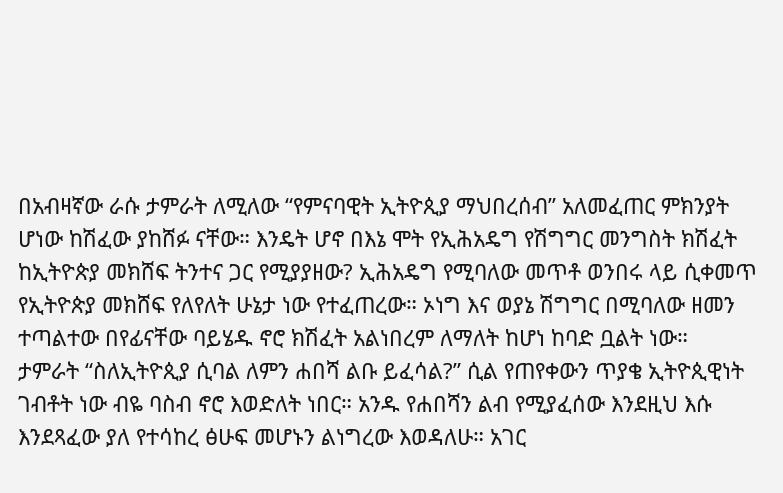በአብዛኛው ራሱ ታምራት ለሚለው “የምናባዊት ኢትዮጲያ ማህበረሰብ” አለመፈጠር ምክንያት ሆነው ከሽፈው ያከሸፉ ናቸው። እንዴት ሆኖ በእኔ ሞት የኢሕአዴግ የሽግግር መንግስት ክሽፈት ከኢትዮጵያ መክሸፍ ትንተና ጋር የሚያያዘው? ኢሕአዴግ የሚባለው መጥቶ ወንበሩ ላይ ሲቀመጥ የኢትዮጵያ መክሸፍ የለየለት ሁኔታ ነው የተፈጠረው። ኦነግ እና ወያኔ ሽግግር በሚባለው ዘመን ተጣልተው በየፊናቸው ባይሄዱ ኖሮ ክሽፈት አልነበረም ለማለት ከሆነ ከባድ ቧልት ነው።
ታምራት “ስለኢትዮጲያ ሲባል ለምን ሐበሻ ልቡ ይፈሳል?” ሲል የጠየቀውን ጥያቄ ኢትዮጲዊነት ገብቶት ነው ብዬ ባስብ ኖሮ እወድለት ነበር። አንዱ የሐበሻን ልብ የሚያፈሰው እንደዚህ እሱ እንደጻፈው ያለ የተሳከረ ፅሁፍ መሆኑን ልነግረው እወዳለሁ። አገር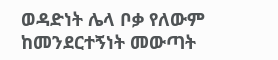ወዳድነት ሌላ ቦቃ የለውም ከመንደርተኝነት መውጣት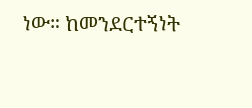ነው። ከመንደርተኝነት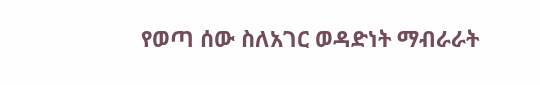የወጣ ሰው ስለአገር ወዳድነት ማብራራት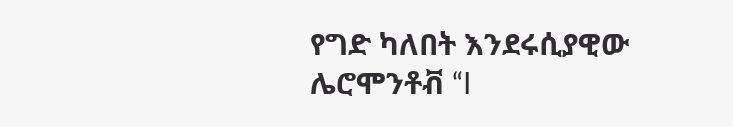የግድ ካለበት እንደሩሲያዊው ሌሮሞንቶቭ “I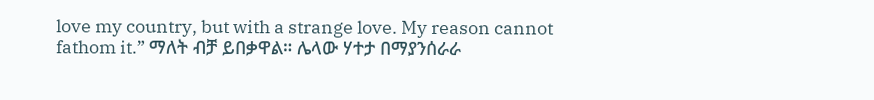love my country, but with a strange love. My reason cannot fathom it.” ማለት ብቻ ይበቃዋል። ሌላው ሃተታ በማያንሰራራ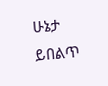ሁኔታ ይበልጥ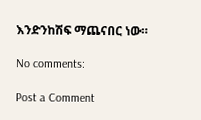እንድንከሽፍ ማጨናበር ነው።

No comments:

Post a Comment